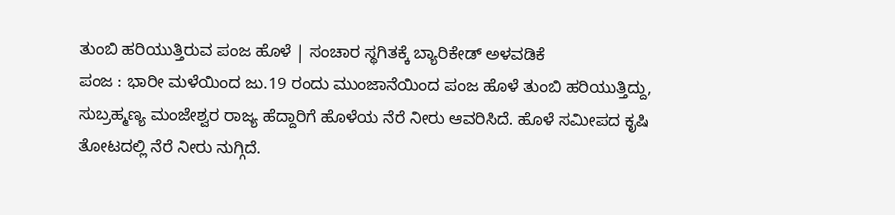ತುಂಬಿ ಹರಿಯುತ್ತಿರುವ ಪಂಜ ಹೊಳೆ | ಸಂಚಾರ ಸ್ಥಗಿತಕ್ಕೆ ಬ್ಯಾರಿಕೇಡ್ ಅಳವಡಿಕೆ
ಪಂಜ : ಭಾರೀ ಮಳೆಯಿಂದ ಜು.19 ರಂದು ಮುಂಜಾನೆಯಿಂದ ಪಂಜ ಹೊಳೆ ತುಂಬಿ ಹರಿಯುತ್ತಿದ್ದು, ಸುಬ್ರಹ್ಮಣ್ಯ ಮಂಜೇಶ್ವರ ರಾಜ್ಯ ಹೆದ್ದಾರಿಗೆ ಹೊಳೆಯ ನೆರೆ ನೀರು ಆವರಿಸಿದೆ. ಹೊಳೆ ಸಮೀಪದ ಕೃಷಿ ತೋಟದಲ್ಲಿ ನೆರೆ ನೀರು ನುಗ್ಗಿದೆ.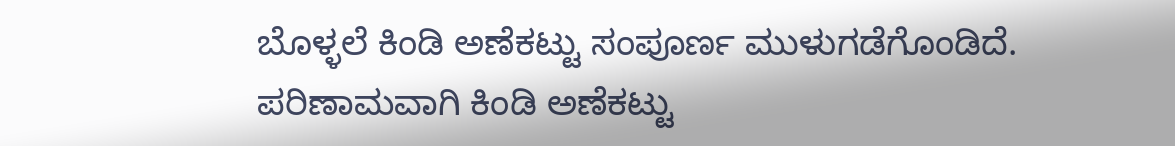ಬೊಳ್ಳಲೆ ಕಿಂಡಿ ಅಣೆಕಟ್ಟು ಸಂಪೂರ್ಣ ಮುಳುಗಡೆಗೊಂಡಿದೆ. ಪರಿಣಾಮವಾಗಿ ಕಿಂಡಿ ಅಣೆಕಟ್ಟು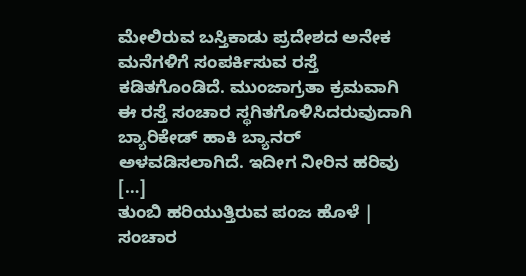ಮೇಲಿರುವ ಬಸ್ತಿಕಾಡು ಪ್ರದೇಶದ ಅನೇಕ ಮನೆಗಳಿಗೆ ಸಂಪರ್ಕಿಸುವ ರಸ್ತೆ ಕಡಿತಗೊಂಡಿದೆ. ಮುಂಜಾಗ್ರತಾ ಕ್ರಮವಾಗಿ ಈ ರಸ್ತೆ ಸಂಚಾರ ಸ್ಥಗಿತಗೊಳಿಸಿದರುವುದಾಗಿ ಬ್ಯಾರಿಕೇಡ್ ಹಾಕಿ ಬ್ಯಾನರ್ ಅಳವಡಿಸಲಾಗಿದೆ. ಇದೀಗ ನೀರಿನ ಹರಿವು […]
ತುಂಬಿ ಹರಿಯುತ್ತಿರುವ ಪಂಜ ಹೊಳೆ | ಸಂಚಾರ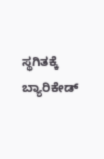ಸ್ಥಗಿತಕ್ಕೆ ಬ್ಯಾರಿಕೇಡ್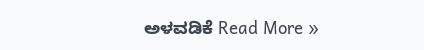ಅಳವಡಿಕೆ Read More »